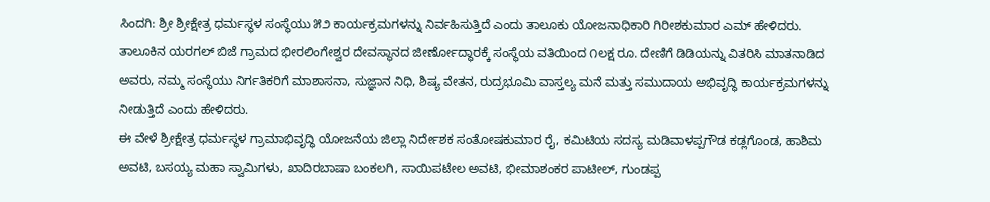ಸಿಂದಗಿ: ಶ್ರೀ ಶ್ರೀಕ್ಷೇತ್ರ ಧರ್ಮಸ್ಥಳ ಸಂಸ್ಥೆಯು ೫೨ ಕಾರ್ಯಕ್ರಮಗಳನ್ನು ನಿರ್ವಹಿಸುತ್ತಿದೆ ಎಂದು ತಾಲೂಕು ಯೋಜನಾಧಿಕಾರಿ ಗಿರೀಶಕುಮಾರ ಎಮ್ ಹೇಳಿದರು.
ತಾಲೂಕಿನ ಯರಗಲ್ ಬಿಜೆ ಗ್ರಾಮದ ಭೀರಲಿಂಗೇಶ್ವರ ದೇವಸ್ಥಾನದ ಜೀರ್ಣೋದ್ಧಾರಕ್ಕೆ ಸಂಸ್ಥೆಯ ವತಿಯಿಂದ ೧ಲಕ್ಷ ರೂ. ದೇಣಿಗೆ ಡಿಡಿಯನ್ನು ವಿತರಿಸಿ ಮಾತನಾಡಿದ ಅವರು, ನಮ್ಮ ಸಂಸ್ಥೆಯು ನಿರ್ಗತಿಕರಿಗೆ ಮಾಶಾಸನಾ, ಸುಜ್ಞಾನ ನಿಧಿ, ಶಿಷ್ಯ ವೇತನ, ರುದ್ರಭೂಮಿ ವಾಸ್ತಲ್ಯ ಮನೆ ಮತ್ತು ಸಮುದಾಯ ಅಭಿವೃದ್ಧಿ ಕಾರ್ಯಕ್ರಮಗಳನ್ನು ನೀಡುತ್ತಿದೆ ಎಂದು ಹೇಳಿದರು.
ಈ ವೇಳೆ ಶ್ರೀಕ್ಷೇತ್ರ ಧರ್ಮಸ್ಥಳ ಗ್ರಾಮಾಭಿವೃದ್ಧಿ ಯೋಜನೆಯ ಜಿಲ್ಲಾ ನಿರ್ದೇಶಕ ಸಂತೋಷಕುಮಾರ ರೈ, ಕಮಿಟಿಯ ಸದಸ್ಯ ಮಡಿವಾಳಪ್ಪಗೌಡ ಕಡ್ಲಗೊಂಡ, ಹಾಶಿಮ ಅವಟಿ, ಬಸಯ್ಯ ಮಹಾ ಸ್ವಾಮಿಗಳು, ಖಾದಿರಬಾಷಾ ಬಂಕಲಗಿ, ಸಾಯಿಪಟೇಲ ಅವಟಿ, ಭೀಮಾಶಂಕರ ಪಾಟೀಲ್, ಗುಂಡಪ್ಪ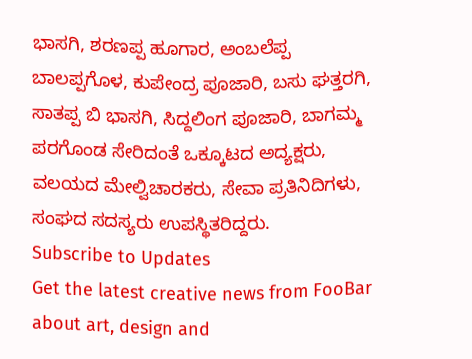ಭಾಸಗಿ, ಶರಣಪ್ಪ ಹೂಗಾರ, ಅಂಬಲೆಪ್ಪ ಬಾಲಪ್ಪಗೊಳ, ಕುಪೇಂದ್ರ ಪೂಜಾರಿ, ಬಸು ಘತ್ತರಗಿ, ಸಾತಪ್ಪ ಬಿ ಭಾಸಗಿ, ಸಿದ್ದಲಿಂಗ ಪೂಜಾರಿ, ಬಾಗಮ್ಮ ಪರಗೊಂಡ ಸೇರಿದಂತೆ ಒಕ್ಕೂಟದ ಅದ್ಯಕ್ಷರು, ವಲಯದ ಮೇಲ್ವಿಚಾರಕರು, ಸೇವಾ ಪ್ರತಿನಿದಿಗಳು, ಸಂಘದ ಸದಸ್ಯರು ಉಪಸ್ಥಿತರಿದ್ದರು.
Subscribe to Updates
Get the latest creative news from FooBar about art, design and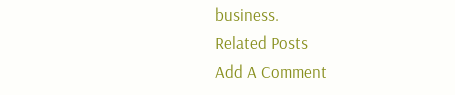business.
Related Posts
Add A Comment